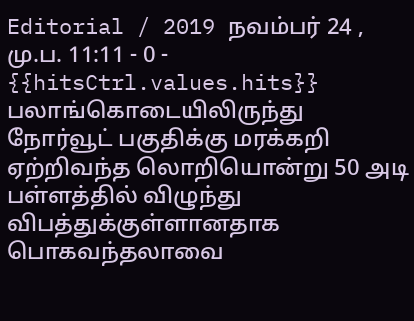Editorial / 2019 நவம்பர் 24 , மு.ப. 11:11 - 0 - {{hitsCtrl.values.hits}}
பலாங்கொடையிலிருந்து நோர்வூட் பகுதிக்கு மரக்கறி ஏற்றிவந்த லொறியொன்று 50 அடி பள்ளத்தில் விழுந்து விபத்துக்குள்ளானதாக பொகவந்தலாவை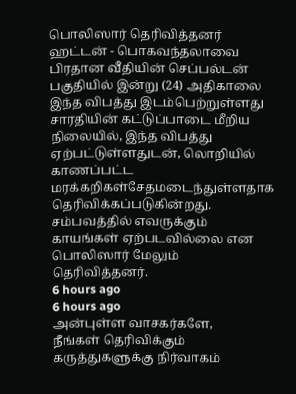பொலிஸார் தெரிவித்தனர்
ஹட்டன் - பொகவந்தலாவை பிரதான வீதியின் செப்பல்டன் பகுதியில் இன்று (24) அதிகாலை இந்த விபத்து இடம்பெற்றுள்ளது
சாரதியின் கட்டுப்பாடை மீறிய நிலையில், இந்த விபத்து ஏற்பட்டுள்ளதுடன், லொறியில் காணப்பட்ட மரக்கறிகள்சேதமடைந்துள்ளதாக தெரிவிக்கப்படுகின்றது.
சம்பவத்தில் எவருக்கும் காயங்கள் ஏற்படவில்லை என பொலிஸார் மேலும் தெரிவித்தனர்.
6 hours ago
6 hours ago
அன்புள்ள வாசகர்களே,
நீங்கள் தெரிவிக்கும் கருத்துகளுக்கு நிர்வாகம்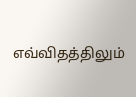எவ்விதத்திலும்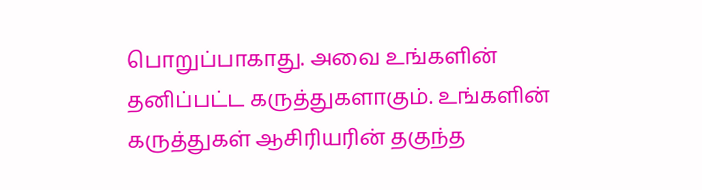பொறுப்பாகாது. அவை உங்களின் தனிப்பட்ட கருத்துகளாகும். உங்களின் கருத்துகள் ஆசிரியரின் தகுந்த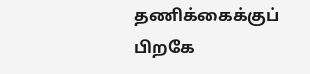தணிக்கைக்குப் பிறகே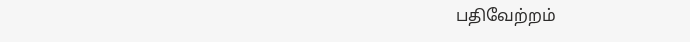பதிவேற்றம்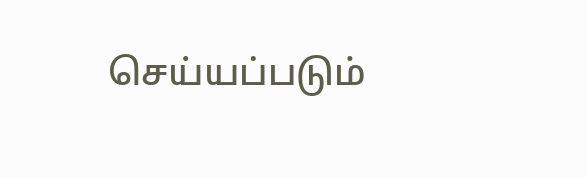செய்யப்படும்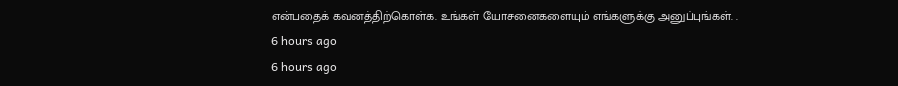என்பதைக் கவனத்திற்கொள்க. உங்கள் யோசனைகளையும் எங்களுக்கு அனுப்புங்கள். .
6 hours ago
6 hours ago